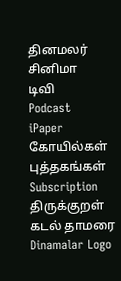தினமலர்
சினிமா
டிவி
Podcast
iPaper
கோயில்கள்
புத்தகங்கள்
Subscription
திருக்குறள்
கடல் தாமரை
Dinamalar Logo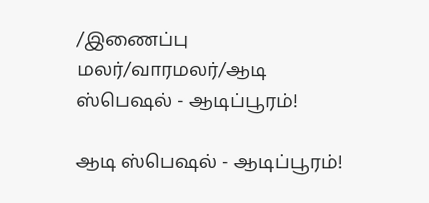/இணைப்பு மலர்/வாரமலர்/ஆடி ஸ்பெஷல் - ஆடிப்பூரம்!

ஆடி ஸ்பெஷல் - ஆடிப்பூரம்!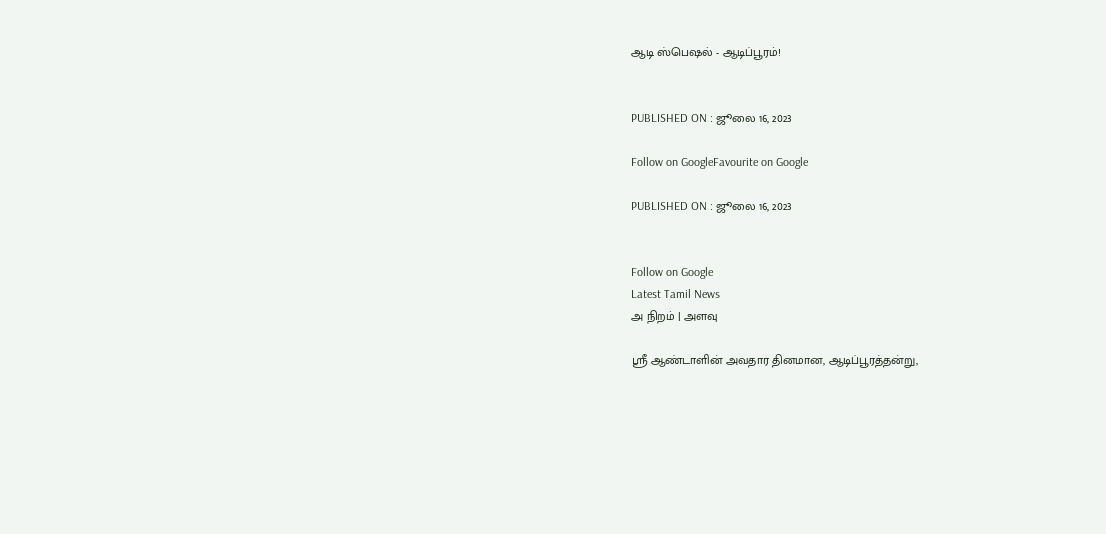ஆடி ஸ்பெஷல் - ஆடிப்பூரம்!


PUBLISHED ON : ஜூலை 16, 2023

Follow on GoogleFavourite on Google

PUBLISHED ON : ஜூலை 16, 2023


Follow on Google
Latest Tamil News
அ நிறம் | அளவு

ஸ்ரீ ஆண்டாளின் அவதார தினமான, ஆடிப்பூரத்தன்று,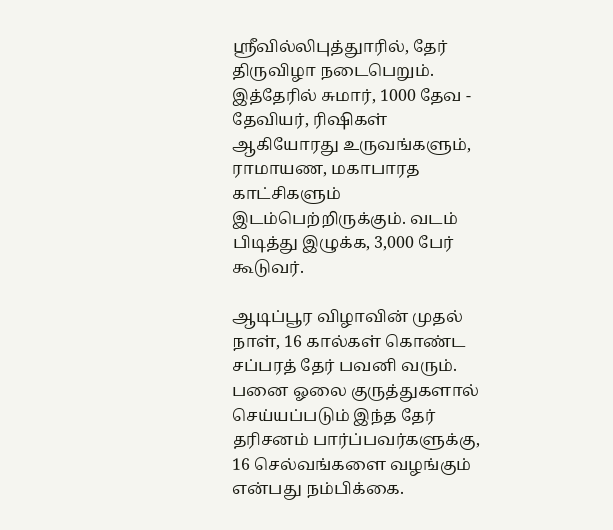ஸ்ரீவில்லிபுத்துாரில், தேர் திருவிழா நடைபெறும். இத்தேரில் சுமார், 1000 தேவ - தேவியர், ரிஷிகள் ஆகியோரது உருவங்களும், ராமாயண, மகாபாரத காட்சிகளும் இடம்பெற்றிருக்கும். வடம் பிடித்து இழுக்க, 3,000 பேர் கூடுவர்.

ஆடிப்பூர விழாவின் முதல் நாள், 16 கால்கள் கொண்ட சப்பரத் தேர் பவனி வரும். பனை ஓலை குருத்துகளால் செய்யப்படும் இந்த தேர் தரிசனம் பார்ப்பவர்களுக்கு, 16 செல்வங்களை வழங்கும் என்பது நம்பிக்கை.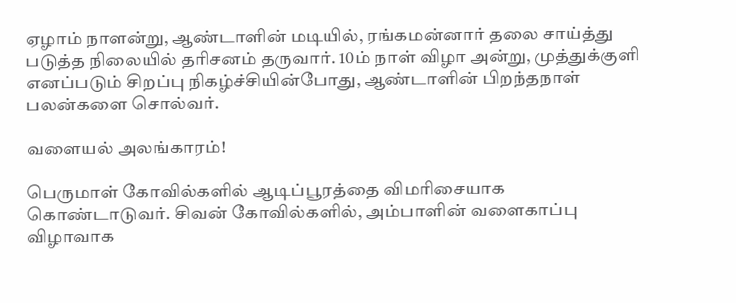ஏழாம் நாளன்று, ஆண்டாளின் மடியில், ரங்கமன்னார் தலை சாய்த்து படுத்த நிலையில் தரிசனம் தருவார். 10ம் நாள் விழா அன்று, முத்துக்குளி எனப்படும் சிறப்பு நிகழ்ச்சியின்போது, ஆண்டாளின் பிறந்தநாள் பலன்களை சொல்வர்.

வளையல் அலங்காரம்!

பெருமாள் கோவில்களில் ஆடிப்பூரத்தை விமரிசையாக கொண்டாடுவர். சிவன் கோவில்களில், அம்பாளின் வளைகாப்பு விழாவாக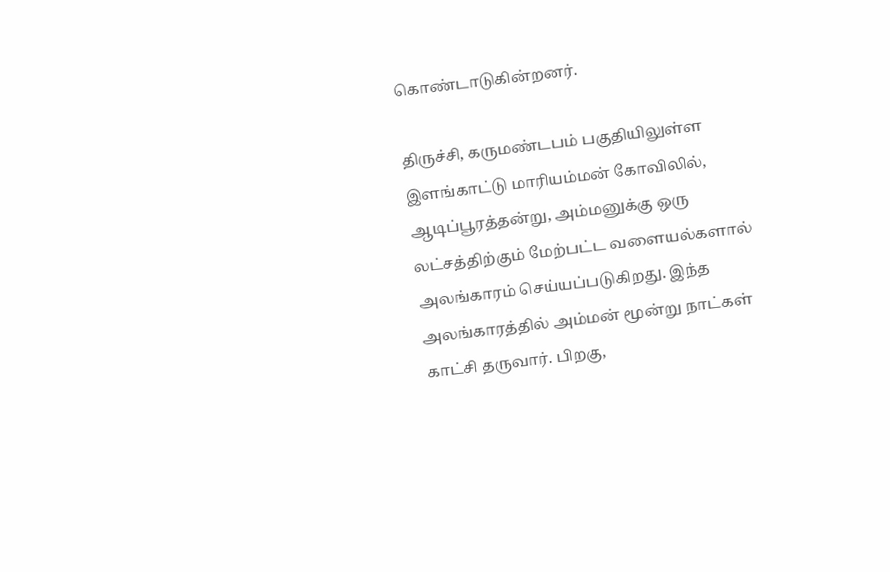கொண்டாடுகின்றனர்.

திருச்சி, கருமண்டபம் பகுதியிலுள்ள இளங்காட்டு மாரியம்மன் கோவிலில், ஆடிப்பூரத்தன்று, அம்மனுக்கு ஒரு லட்சத்திற்கும் மேற்பட்ட வளையல்களால் அலங்காரம் செய்யப்படுகிறது. இந்த அலங்காரத்தில் அம்மன் மூன்று நாட்கள் காட்சி தருவார். பிறகு,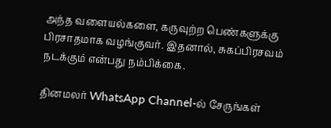அந்த வளையல்களை, கருவுற்ற பெண்களுக்கு பிரசாதமாக வழங்குவர். இதனால், சுகப்பிரசவம் நடக்கும் என்பது நம்பிக்கை.

தினமலர் WhatsApp Channel-ல் சேருங்கள்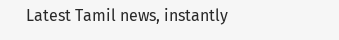Latest Tamil news, instantly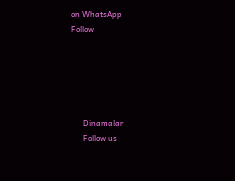on WhatsApp
Follow





      Dinamalar
      Follow us